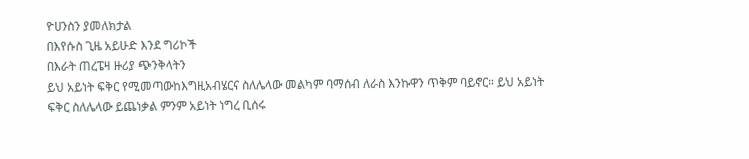ዮሀንስን ያመለክታል
በእየሱስ ጊዜ አይሁድ እንደ ግሪኮች
በእራት ጠረፔዛ ዙሪያ ጭንቅላትን
ይህ አይነት ፍቅር የሚመጣውከእግዚአብሄርና ስለሌላው መልካም ባማሰብ ለራስ እንኩዋን ጥቅም ባይኖር። ይህ አይነት ፍቅር ስለሌላው ይጨነቃል ምንም አይነት ነግረ ቢሰሩ